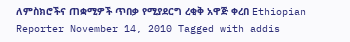ለምስክሮችና ጠቋሚዎች ጥበቃ የሚያደርግ ረቂቅ አዋጅ ቀረበ Ethiopian Reporter November 14, 2010 Tagged with addis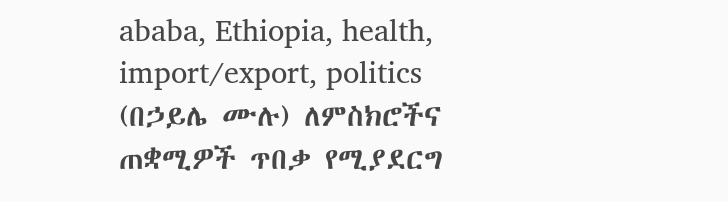ababa, Ethiopia, health, import/export, politics (በኃይሌ ሙሉ) ለምስክሮችና ጠቋሚዎች ጥበቃ የሚያደርግ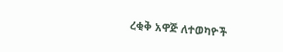ረቂቅ አዋጅ ለተወካዮች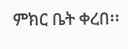ምክር ቤት ቀረበ፡፡